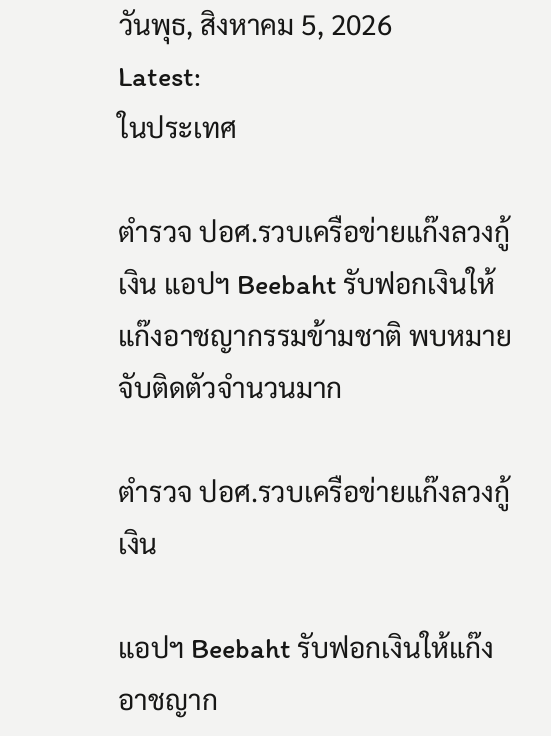วันพุธ, สิงหาคม 5, 2026
Latest:
ในประเทศ

ตำรวจ ปอศ.รวบเครือข่ายแก๊งลวงกู้เงิน แอปฯ Beebaht รับฟอกเงินให้แก๊งอาชญากรรมข้ามชาติ พบหมายจับติดตัวจำนวนมาก

ตำรวจ ปอศ.รวบเครือข่ายแก๊งลวงกู้เงิน

แอปฯ Beebaht รับฟอกเงินให้แก๊งอาชญาก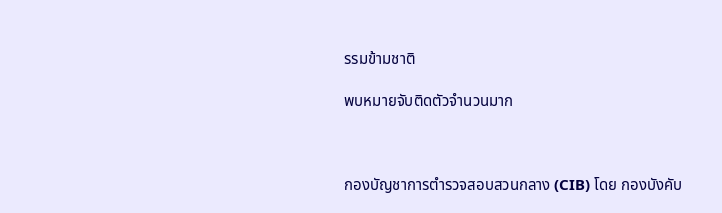รรมข้ามชาติ

พบหมายจับติดตัวจำนวนมาก



กองบัญชาการตำรวจสอบสวนกลาง (CIB) โดย กองบังคับ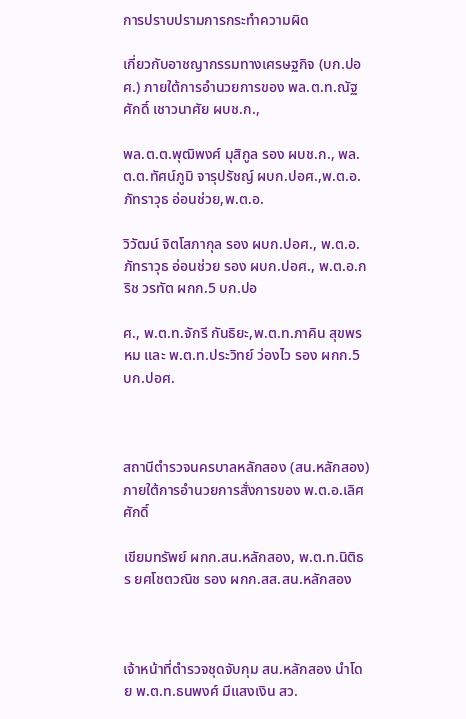การปราบปรามการกระทำความผิด

เกี่ยวกับอาชญากรรมทางเศรษฐกิจ (บก.ปอศ.) ภายใต้การอำนวยการของ พล.ต.ท.ณัฐศักดิ์ เชาวนาศัย ผบช.ก.,

พล.ต.ต.พุฒิพงศ์ มุสิกูล รอง ผบช.ก., พล.ต.ต.ทัศน์ภูมิ จารุปรัชญ์ ผบก.ปอศ.,พ.ต.อ.ภัทราวุธ อ่อนช่วย,พ.ต.อ.

วิวัฒน์ จิตโสภากุล รอง ผบก.ปอศ., พ.ต.อ.ภัทราวุธ อ่อนช่วย รอง ผบก.ปอศ., พ.ต.อ.กริช วรทัต ผกก.5 บก.ปอ

ศ., พ.ต.ท.จักรี กันธิยะ,พ.ต.ท.ภาคิน สุขพรหม และ พ.ต.ท.ประวิทย์ ว่องไว รอง ผกก.5 บก.ปอศ.



สถานีตำรวจนครบาลหลักสอง (สน.หลักสอง) ภายใต้การอำนวยการสั่งการของ พ.ต.อ.เลิศศักดิ์

เขียมทรัพย์ ผกก.สน.หลักสอง, พ.ต.ท.นิติธร ยศโชตวณิช รอง ผกก.สส.สน.หลักสอง



เจ้าหน้าที่ตำรวจชุดจับกุม สน.หลักสอง นำโดย พ.ต.ท.ธนพงศ์ มีแสงเงิน สว.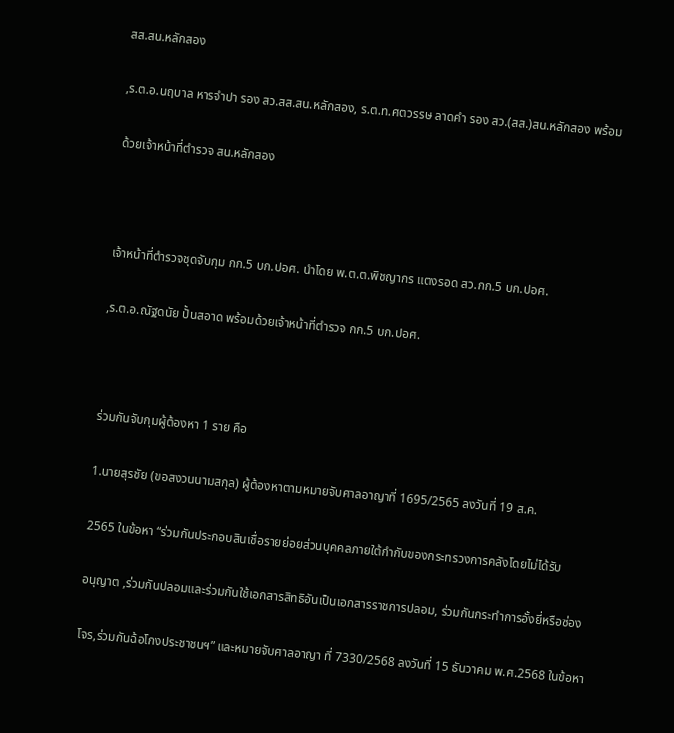สส.สน.หลักสอง

,ร.ต.อ.นฤบาล หารจำปา รอง สว.สส.สน.หลักสอง, ร.ต.ท.ศตวรรษ ลาดคำ รอง สว.(สส.)สน.หลักสอง พร้อม

ด้วยเจ้าหน้าที่ตำรวจ สน.หลักสอง



เจ้าหน้าที่ตำรวจชุดจับกุม กก.5 บก.ปอศ. นำโดย พ.ต.ต.พิชญากร แตงรอด สว.กก.5 บก.ปอศ.

,ร.ต.อ.ณัฐดนัย ปั้นสอาด พร้อมด้วยเจ้าหน้าที่ตำรวจ กก.5 บก.ปอศ.



ร่วมกันจับกุมผู้ต้องหา 1 ราย คือ

1.นายสุรชัย (ขอสงวนนามสกุล) ผู้ต้องหาตามหมายจับศาลอาญาที่ 1695/2565 ลงวันที่ 19 ส.ค.

2565 ในข้อหา “ร่วมกันประกอบสินเชื่อรายย่อยส่วนบุคคลภายใต้กำกับของกระทรวงการคลังโดยไม่ได้รับ

อนุญาต ,ร่วมกันปลอมและร่วมกันใช้เอกสารสิทธิอันเป็นเอกสารราชการปลอม, ร่วมกันกระทำการอั้งยี่หรือซ่อง

โจร,ร่วมกันฉ้อโกงประชาชนฯ” และหมายจับศาลอาญา ที่ 7330/2568 ลงวันที่ 15 ธันวาคม พ.ศ.2568 ในข้อหา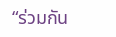“ร่วมกัน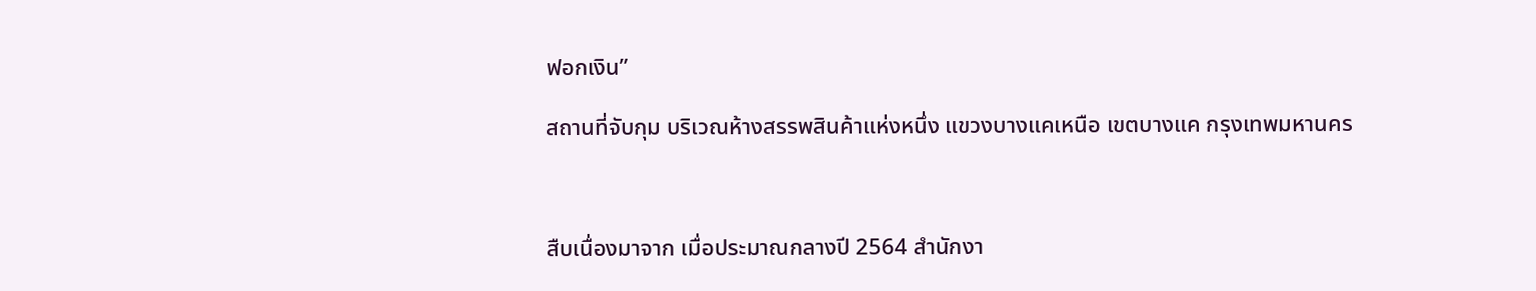ฟอกเงิน”

สถานที่จับกุม บริเวณห้างสรรพสินค้าแห่งหนึ่ง แขวงบางแคเหนือ เขตบางแค กรุงเทพมหานคร



สืบเนื่องมาจาก เมื่อประมาณกลางปี 2564 สำนักงา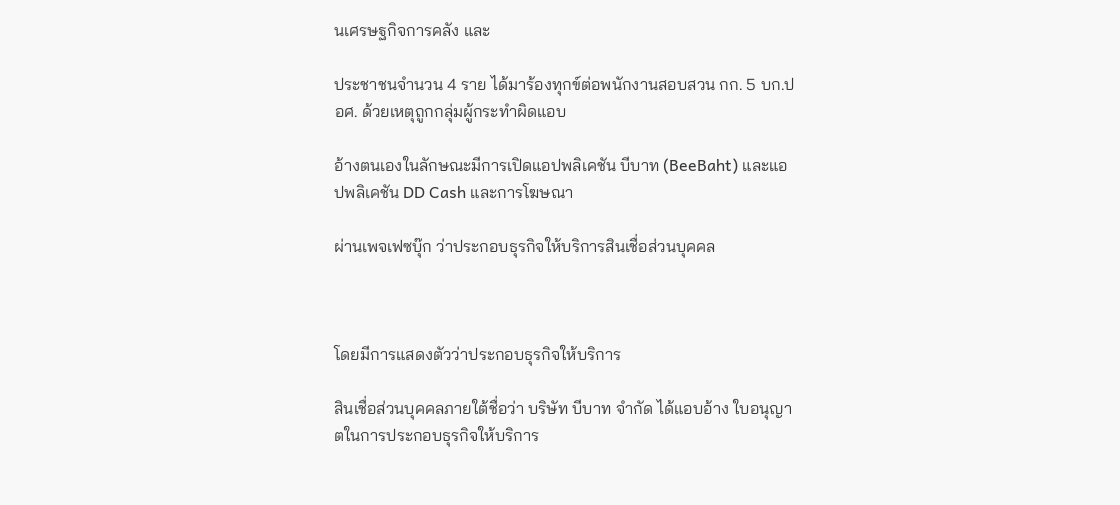นเศรษฐกิจการคลัง และ

ประชาชนจำนวน 4 ราย ได้มาร้องทุกข์ต่อพนักงานสอบสวน กก. 5 บก.ปอศ. ด้วยเหตุถูกกลุ่มผู้กระทำผิดแอบ

อ้างตนเองในลักษณะมีการเปิดแอปพลิเคชัน บีบาท (BeeBaht) และแอปพลิเคชัน DD Cash และการโฆษณา

ผ่านเพจเฟซบุ๊ก ว่าประกอบธุรกิจให้บริการสินเชื่อส่วนบุคคล



โดยมีการแสดงตัวว่าประกอบธุรกิจให้บริการ

สินเชื่อส่วนบุคคลภายใต้ชื่อว่า บริษัท บีบาท จำกัด ได้แอบอ้าง ใบอนุญาตในการประกอบธุรกิจให้บริการ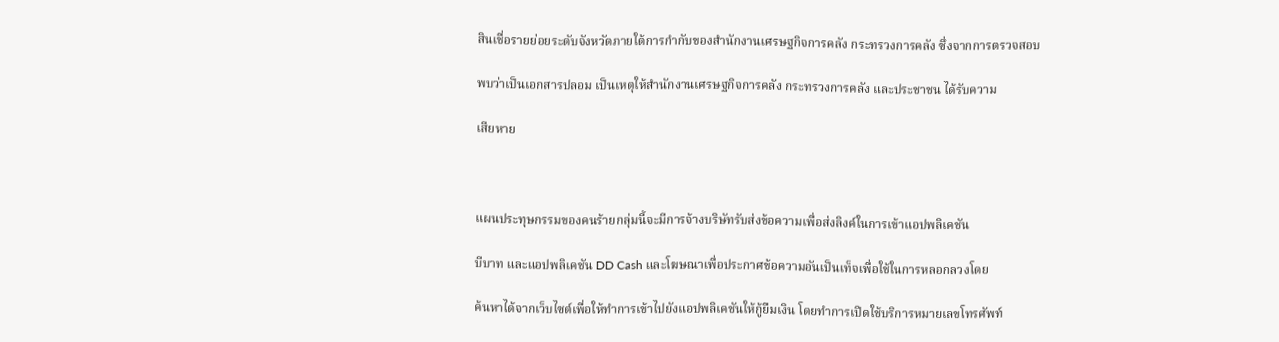สินเชื่อรายย่อยระดับจังหวัดภายใต้การกำกับของสำนักงานเศรษฐกิจการคลัง กระทรวงการคลัง ซึ่งจากการตรวจสอบ

พบว่าเป็นเอกสารปลอม เป็นเหตุให้สำนักงานเศรษฐกิจการคลัง กระทรวงการคลัง และประชาชน ได้รับความ

เสียหาย



แผนประทุษกรรมของคนร้ายกลุ่มนี้จะมีการจ้างบริษัทรับส่งข้อความเพื่อส่งลิงค์ในการเข้าแอปพลิเคชัน

บีบาท และแอปพลิเคชัน DD Cash และโฆษณาเพื่อประกาศข้อความอันเป็นเท็จเพื่อใช้ในการหลอกลวงโดย

ค้นหาได้จากเว็บไซต์เพื่อให้ทำการเข้าไปยังแอปพลิเคชันให้กู้ยืมเงิน โดยทำการเปิดใช้บริการหมายเลขโทรศัพท์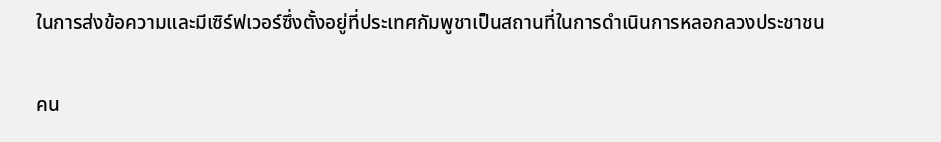ในการส่งข้อความและมีเซิร์ฟเวอร์ซึ่งตั้งอยู่ที่ประเทศกัมพูชาเป็นสถานที่ในการดำเนินการหลอกลวงประชาชน

คน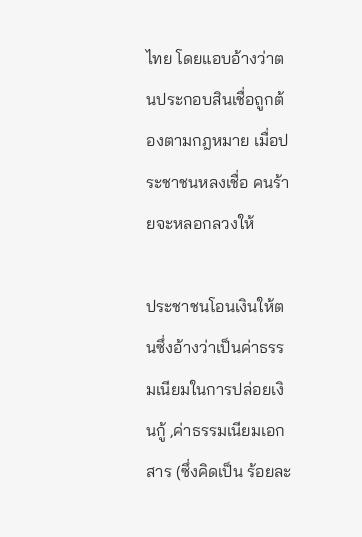ไทย โดยแอบอ้างว่าตนประกอบสินเชื่อถูกต้องตามกฎหมาย เมื่อประชาชนหลงเชื่อ คนร้ายจะหลอกลวงให้

ประชาชนโอนเงินให้ตนซึ่งอ้างว่าเป็นค่าธรรมเนียมในการปล่อยเงินกู้ ,ค่าธรรมเนียมเอกสาร (ซึ่งคิดเป็น ร้อยละ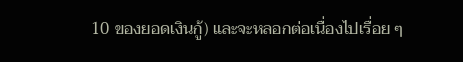10 ของยอดเงินกู้) และจะหลอกต่อเนื่องไปเรื่อย ๆ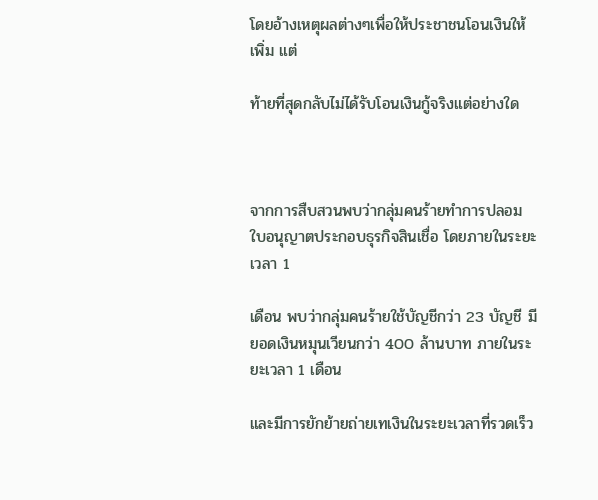โดยอ้างเหตุผลต่างๆเพื่อให้ประชาชนโอนเงินให้เพิ่ม แต่

ท้ายที่สุดกลับไม่ได้รับโอนเงินกู้จริงแต่อย่างใด



จากการสืบสวนพบว่ากลุ่มคนร้ายทำการปลอมใบอนุญาตประกอบธุรกิจสินเชื่อ โดยภายในระยะเวลา 1

เดือน พบว่ากลุ่มคนร้ายใช้บัญชีกว่า 23 บัญชี มียอดเงินหมุนเวียนกว่า 400 ล้านบาท ภายในระยะเวลา 1 เดือน

และมีการยักย้ายถ่ายเทเงินในระยะเวลาที่รวดเร็ว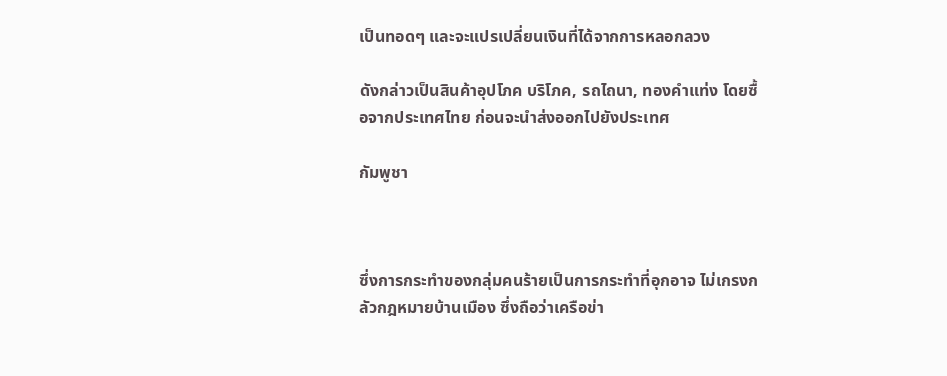เป็นทอดๆ และจะแปรเปลี่ยนเงินที่ได้จากการหลอกลวง

ดังกล่าวเป็นสินค้าอุปโภค บริโภค, รถไถนา, ทองคำแท่ง โดยซื้อจากประเทศไทย ก่อนจะนำส่งออกไปยังประเทศ

กัมพูชา



ซึ่งการกระทำของกลุ่มคนร้ายเป็นการกระทำที่อุกอาจ ไม่เกรงกลัวกฎหมายบ้านเมือง ซึ่งถือว่าเครือข่า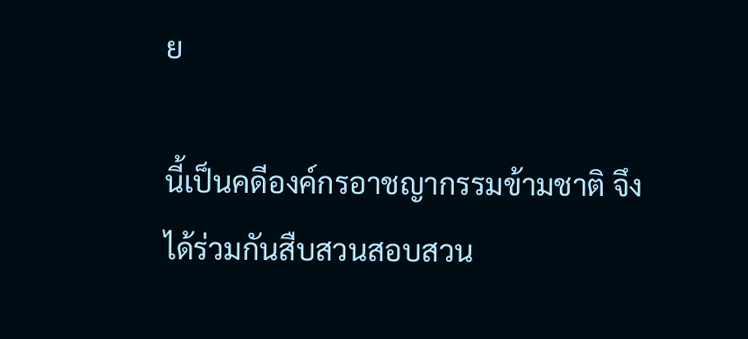ย

นี้เป็นคดีองค์กรอาชญากรรมข้ามชาติ จึงได้ร่วมกันสืบสวนสอบสวน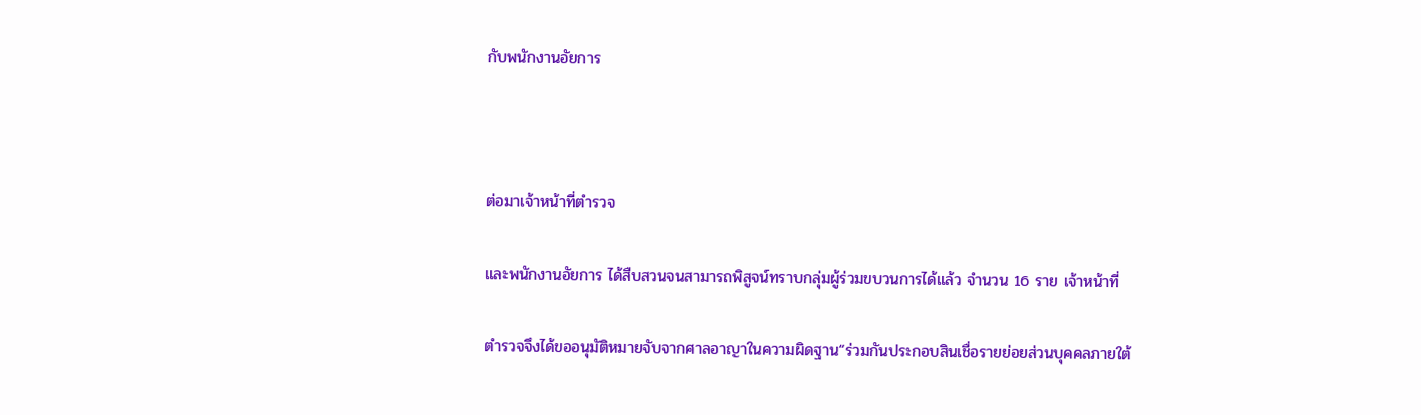กับพนักงานอัยการ



ต่อมาเจ้าหน้าที่ตำรวจ

และพนักงานอัยการ ได้สืบสวนจนสามารถพิสูจน์ทราบกลุ่มผู้ร่วมขบวนการได้แล้ว จำนวน 16 ราย เจ้าหน้าที่

ตำรวจจึงได้ขออนุมัติหมายจับจากศาลอาญาในความผิดฐาน“ร่วมกันประกอบสินเชื่อรายย่อยส่วนบุคคลภายใต้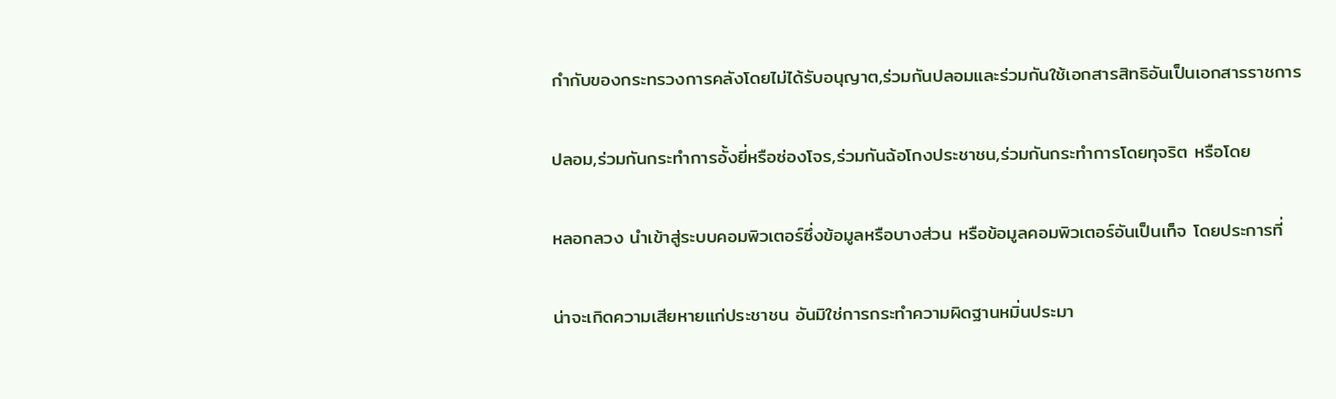กำกับของกระทรวงการคลังโดยไม่ได้รับอนุญาต,ร่วมกันปลอมและร่วมกันใช้เอกสารสิทธิอันเป็นเอกสารราชการ

ปลอม,ร่วมกันกระทำการอั้งยี่หรือซ่องโจร,ร่วมกันฉ้อโกงประชาชน,ร่วมกันกระทำการโดยทุจริต หรือโดย

หลอกลวง นำเข้าสู่ระบบคอมพิวเตอร์ซึ่งข้อมูลหรือบางส่วน หรือข้อมูลคอมพิวเตอร์อันเป็นเท็จ โดยประการที่

น่าจะเกิดความเสียหายแก่ประชาชน อันมิใช่การกระทำความผิดฐานหมิ่นประมา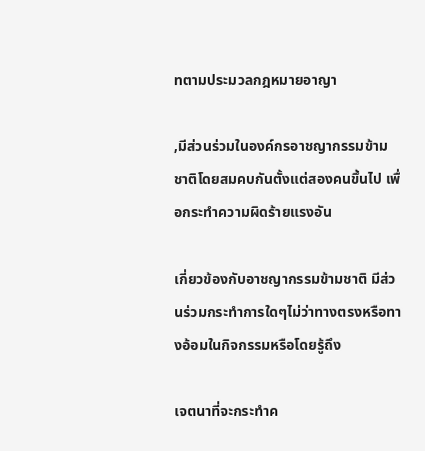ทตามประมวลกฎหมายอาญา

,มีส่วนร่วมในองค์กรอาชญากรรมข้ามชาติโดยสมคบกันตั้งแต่สองคนขึ้นไป เพื่อกระทำความผิดร้ายแรงอัน

เกี่ยวข้องกับอาชญากรรมข้ามชาติ มีส่วนร่วมกระทำการใดๆไม่ว่าทางตรงหรือทางอ้อมในกิจกรรมหรือโดยรู้ถึง

เจตนาที่จะกระทำค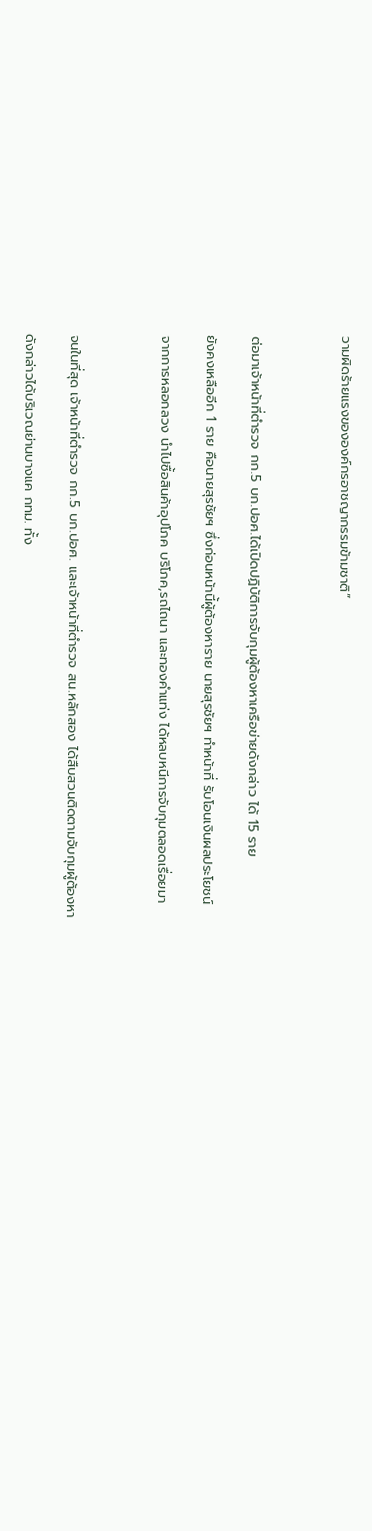วามผิดร้ายแรงขององค์กรอาชญากรรมข้ามชาติ”



ต่อมาเจ้าหน้าที่ตำรวจ กก.5 บก.ปอศ.ได้เปิดปฏิบัติการจับกุมผู้ต้องหาเครือข่ายดังกล่าว ได้ 15 ราย

ยังคงเหลืออีก 1 ราย คือนายสุรชัยฯ ซึ่งก่อนหน้านี้ผู้ต้องหาราย นายสุรชัยฯ ทำหน้าที่ รับโอนเงินผลประโยชน์

จากการหลอกลวง นำไปซื้อสินค้าอุปโภค บริโภค,รถไถนา และทองคำแท่ง ได้หลบหนีการจับกุมตลอดเรื่อยมา



จนในที่สุด เจ้าหน้าที่ตำรวจ กก.5 บก.ปอศ. และเจ้าหน้าที่ตำรวจ สน.หลักสอง ได้สืบสวนติดตามจับกุมผู้ต้องหา

ดังกล่าวได้บริเวณย่านบางแค กทม. ทั้ง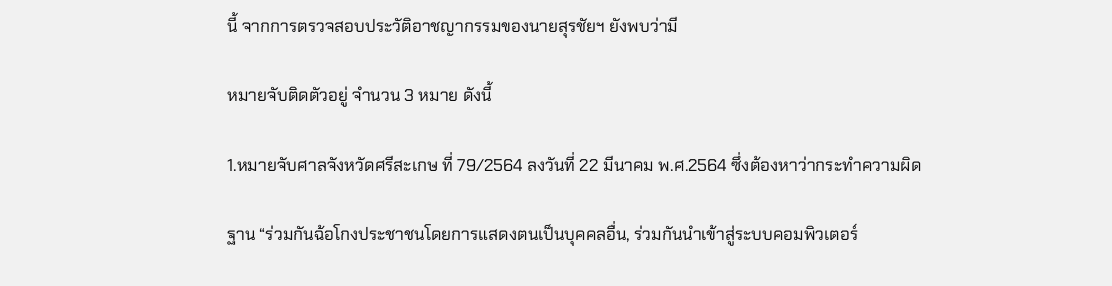นี้ จากการตรวจสอบประวัติอาชญากรรมของนายสุรชัยฯ ยังพบว่ามี

หมายจับติดตัวอยู่ จำนวน 3 หมาย ดังนี้

1.หมายจับศาลจังหวัดศรีสะเกษ ที่ 79/2564 ลงวันที่ 22 มีนาคม พ.ศ.2564 ซึ่งต้องหาว่ากระทำความผิด

ฐาน “ร่วมกันฉ้อโกงประชาชนโดยการแสดงตนเป็นบุคคลอื่น, ร่วมกันนำเข้าสู่ระบบคอมพิวเตอร์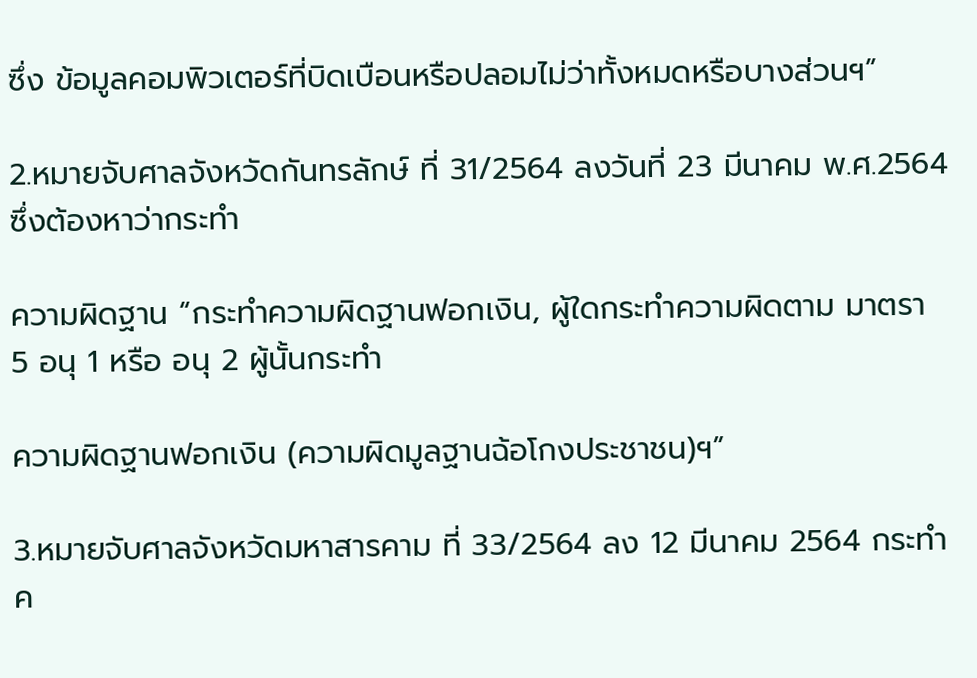ซึ่ง ข้อมูลคอมพิวเตอร์ที่บิดเบือนหรือปลอมไม่ว่าทั้งหมดหรือบางส่วนฯ”

2.หมายจับศาลจังหวัดกันทรลักษ์ ที่ 31/2564 ลงวันที่ 23 มีนาคม พ.ศ.2564 ซึ่งต้องหาว่ากระทำ

ความผิดฐาน “กระทำความผิดฐานฟอกเงิน, ผู้ใดกระทำความผิดตาม มาตรา 5 อนุ 1 หรือ อนุ 2 ผู้นั้นกระทำ

ความผิดฐานฟอกเงิน (ความผิดมูลฐานฉ้อโกงประชาชน)ฯ”

3.หมายจับศาลจังหวัดมหาสารคาม ที่ 33/2564 ลง 12 มีนาคม 2564 กระทำค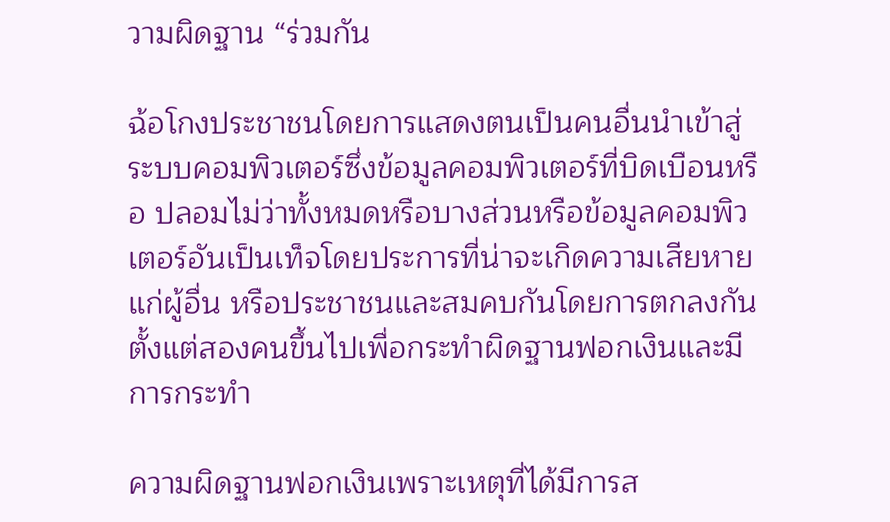วามผิดฐาน “ร่วมกัน

ฉ้อโกงประชาชนโดยการแสดงตนเป็นคนอื่นนำเข้าสู่ระบบคอมพิวเตอร์ซึ่งข้อมูลคอมพิวเตอร์ที่บิดเบือนหรือ ปลอมไม่ว่าทั้งหมดหรือบางส่วนหรือข้อมูลคอมพิวเตอร์อันเป็นเท็จโดยประการที่น่าจะเกิดความเสียหายแก่ผู้อื่น หรือประชาชนและสมคบกันโดยการตกลงกันตั้งแต่สองคนขึ้นไปเพื่อกระทำผิดฐานฟอกเงินและมีการกระทำ

ความผิดฐานฟอกเงินเพราะเหตุที่ได้มีการส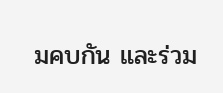มคบกัน และร่วม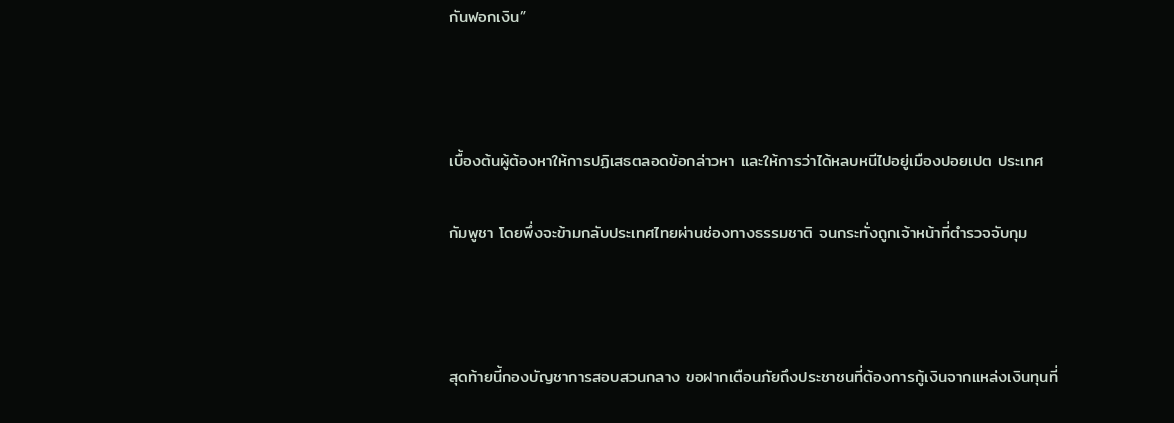กันฟอกเงิน”



เบื้องต้นผู้ต้องหาให้การปฏิเสธตลอดข้อกล่าวหา และให้การว่าได้หลบหนีไปอยู่เมืองปอยเปต ประเทศ

กัมพูชา โดยพึ่งจะข้ามกลับประเทศไทยผ่านช่องทางธรรมชาติ จนกระทั่งถูกเจ้าหน้าที่ตำรวจจับกุม



สุดท้ายนี้กองบัญชาการสอบสวนกลาง ขอฝากเตือนภัยถึงประชาชนที่ต้องการกู้เงินจากแหล่งเงินทุนที่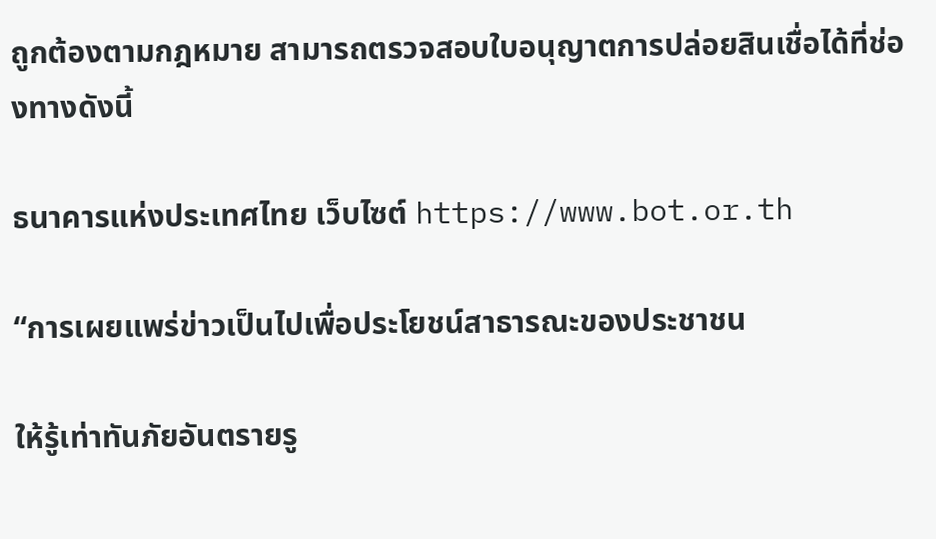ถูกต้องตามกฎหมาย สามารถตรวจสอบใบอนุญาตการปล่อยสินเชื่อได้ที่ช่องทางดังนี้

ธนาคารแห่งประเทศไทย เว็บไซต์ https://www.bot.or.th

“การเผยแพร่ข่าวเป็นไปเพื่อประโยชน์สาธารณะของประชาชน

ให้รู้เท่าทันภัยอันตรายรู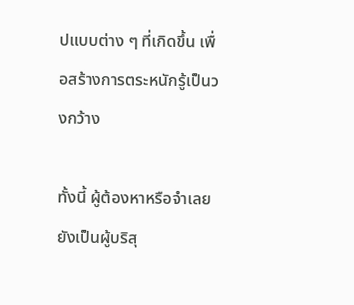ปแบบต่าง ๆ ที่เกิดขึ้น เพื่อสร้างการตระหนักรู้เป็นวงกว้าง

ทั้งนี้ ผู้ต้องหาหรือจำเลยยังเป็นผู้บริสุ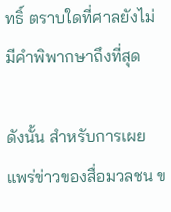ทธิ์ ตราบใดที่ศาลยังไม่มีคำพิพากษาถึงที่สุด

ดังนั้น สำหรับการเผยแพร่ข่าวของสื่อมวลชน ข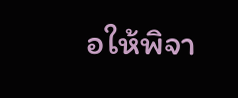อให้พิจา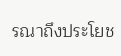รณาถึงประโยช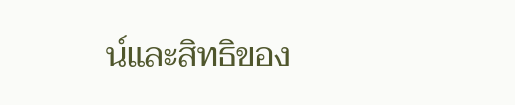น์และสิทธิของ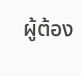ผู้ต้อง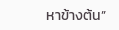หาข้างต้น”